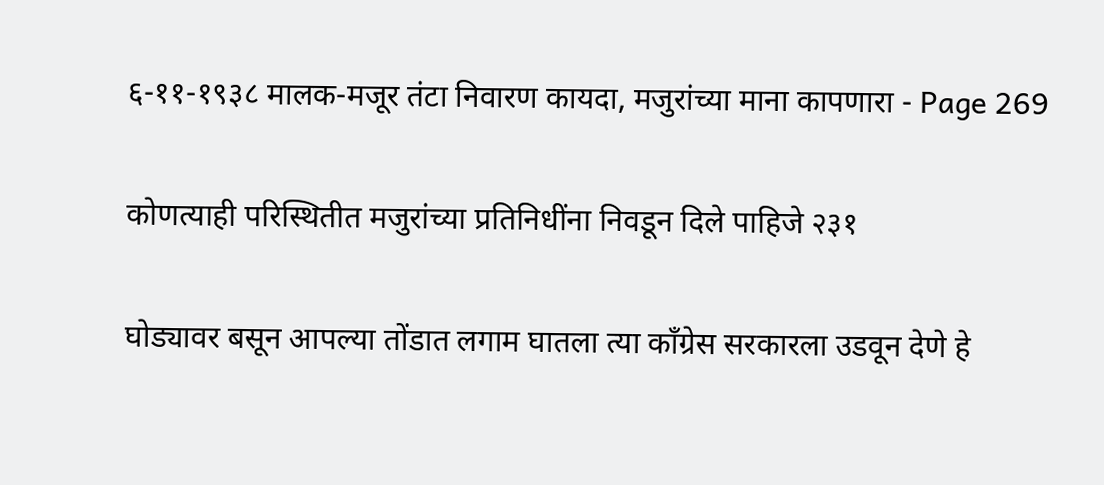६-११-१९३८ मालक-मजूर तंटा निवारण कायदा, मजुरांच्या माना कापणारा - Page 269

कोणत्याही परिस्थितीत मजुरांच्या प्रतिनिधींना निवडून दिले पाहिजे २३१

घोड्यावर बसून आपल्या तोंडात लगाम घातला त्या काँग्रेस सरकारला उडवून देणे हे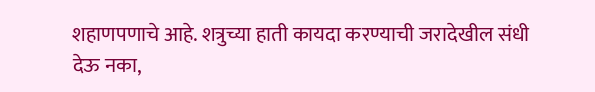शहाणपणाचे आहे. शत्रुच्या हाती कायदा करण्याची जरादेखील संधी देऊ नका,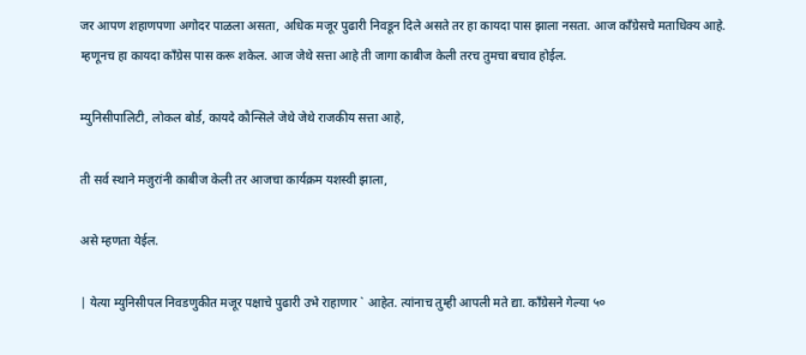जर आपण शहाणपणा अगोदर पाळला असता, अधिक मजूर पुढारी निवडून दिले असते तर हा कायदा पास झाला नसता. आज काँग्रेसचे मताधिक्य आहे. म्हणूनच हा कायदा काँग्रेस पास करू शकेल. आज जेथे सत्ता आहे ती जागा काबीज केली तरच तुमचा बचाव होईल.

म्युनिसीपालिटी, लोकल बोर्ड, कायदे कौन्सिले जेथे जेथे राजकीय सत्ता आहे,

ती सर्व स्थाने मजुरांनी काबीज केली तर आजचा कार्यक्रम यशस्वी झाला,

असे म्हणता येईल.

| येत्या म्युनिसीपल निवडणुकीत मजूर पक्षाचे पुढारी उभे राहाणार ` आहेत. त्यांनाच तुम्ही आपली मते द्या. काँग्रेसने गेल्या ५०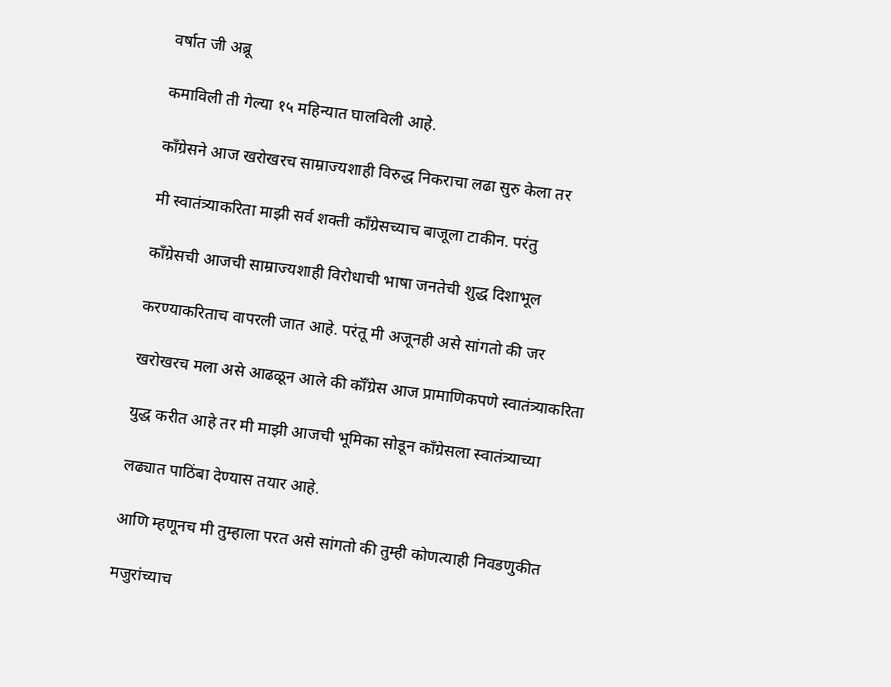वर्षात जी अब्रू

कमाविली ती गेल्या १५ महिन्यात घालविली आहे.

काँग्रेसने आज खरोखरच साम्राज्यशाही विरुद्ध निकराचा लढा सुरु केला तर

मी स्वातंत्र्याकरिता माझी सर्व शक्ती काँग्रेसच्याच बाजूला टाकीन. परंतु

काँग्रेसची आजची साम्राज्यशाही विरोधाची भाषा जनतेची शुद्ध दिशाभूल

करण्याकरिताच वापरली जात आहे. परंतू मी अजूनही असे सांगतो की जर

खरोखरच मला असे आढळून आले की कॉँग्रेस आज प्रामाणिकपणे स्वातंत्र्याकरिता

युद्ध करीत आहे तर मी माझी आजची भूमिका सोडून काँग्रेसला स्वातंत्र्याच्या

लढ्यात पाठिंबा देण्यास तयार आहे.

आणि म्हणूनच मी तुम्हाला परत असे सांगतो की तुम्ही कोणत्याही निवडणुकीत

मजुरांच्याच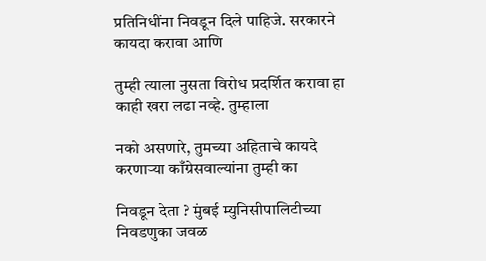प्रतिनिधींना निवडून दिले पाहिजे. सरकारने कायदा करावा आणि

तुम्ही त्याला नुसता विरोध प्रदर्शित करावा हा काही खरा लढा नव्हे. तुम्हाला

नको असणारे, तुमच्या अहिताचे कायदे करणाऱ्या काँग्रेसवाल्यांना तुम्ही का

निवडून देता ? मुंबई म्युनिसीपालिटीच्या निवडणुका जवळ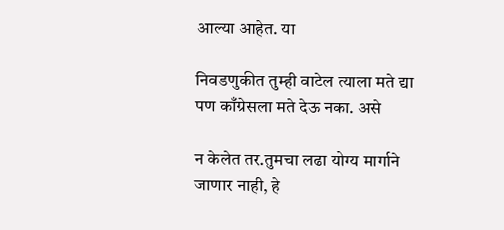आल्या आहेत. या

निवडणुकीत तुम्ही वाटेल त्याला मते द्या पण काँग्रेसला मते देऊ नका. असे

न केलेत तर.तुमचा लढा योग्य मार्गाने जाणार नाही, हे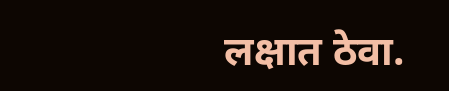लक्षात ठेवा.